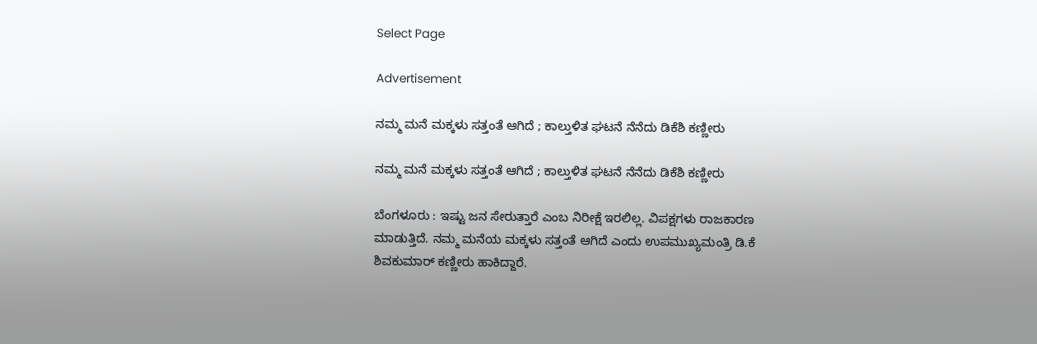Select Page

Advertisement

ನಮ್ಮ ಮನೆ ಮಕ್ಕಳು ಸತ್ತಂತೆ ಆಗಿದೆ ; ಕಾಲ್ತುಳಿತ ಘಟನೆ ನೆನೆದು ಡಿಕೆಶಿ ಕಣ್ಣೀರು

ನಮ್ಮ ಮನೆ ಮಕ್ಕಳು ಸತ್ತಂತೆ ಆಗಿದೆ ; ಕಾಲ್ತುಳಿತ ಘಟನೆ ನೆನೆದು ಡಿಕೆಶಿ ಕಣ್ಣೀರು

ಬೆಂಗಳೂರು : ಇಷ್ಟು ಜನ ಸೇರುತ್ತಾರೆ ಎಂಬ ನಿರೀಕ್ಷೆ ಇರಲಿಲ್ಲ. ವಿಪಕ್ಷಗಳು ರಾಜಕಾರಣ ಮಾಡುತ್ತಿದೆ. ನಮ್ಮ ಮನೆಯ ಮಕ್ಕಳು ಸತ್ತಂತೆ ಆಗಿದೆ ಎಂದು ಉಪಮುಖ್ಯಮಂತ್ರಿ ಡಿ.ಕೆ ಶಿವಕುಮಾರ್ ಕಣ್ಣೀರು ಹಾಕಿದ್ದಾರೆ.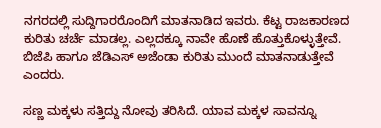ನಗರದಲ್ಲಿ ಸುದ್ದಿಗಾರರೊಂದಿಗೆ ಮಾತನಾಡಿದ ಇವರು. ಕೆಟ್ಟ ರಾಜಕಾರಣದ ಕುರಿತು ಚರ್ಚೆ ಮಾಡಲ್ಲ. ಎಲ್ಲದಕ್ಕೂ ನಾವೇ ಹೊಣೆ ಹೊತ್ತುಕೊಳ್ಳುತ್ತೇವೆ. ಬಿಜೆಪಿ ಹಾಗೂ ಜೆಡಿಎಸ್ ಅಜೆಂಡಾ ಕುರಿತು ಮುಂದೆ ಮಾತನಾಡುತ್ತೇವೆ ಎಂದರು.

ಸಣ್ಣ ಮಕ್ಕಳು ಸತ್ತಿದ್ದು ನೋವು ತರಿಸಿದೆ. ಯಾವ ಮಕ್ಕಳ ಸಾವನ್ನೂ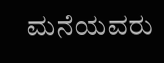ಮನೆಯವರು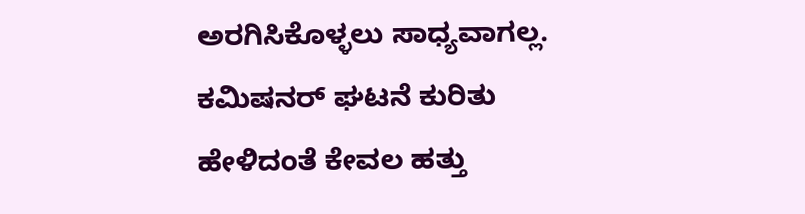ಅರಗಿಸಿಕೊಳ್ಳಲು ಸಾಧ್ಯವಾಗಲ್ಲ.
ಕಮಿಷನರ್ ಘಟನೆ ಕುರಿತು ಹೇಳಿದಂತೆ ಕೇವಲ ಹತ್ತು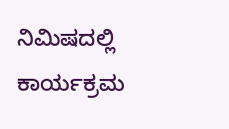ನಿಮಿಷದಲ್ಲಿ ಕಾರ್ಯಕ್ರಮ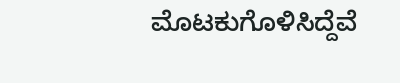ಮೊಟಕುಗೊಳಿಸಿದ್ದೆವೆ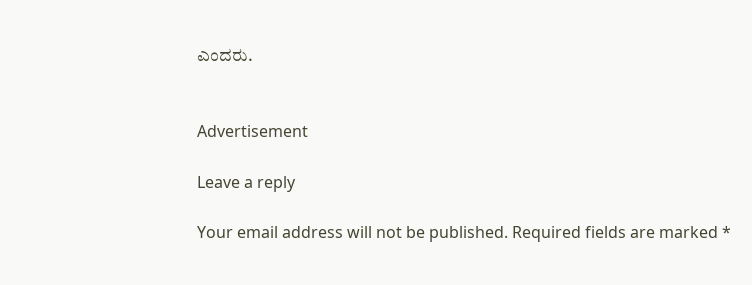ಎಂದರು.


Advertisement

Leave a reply

Your email address will not be published. Required fields are marked *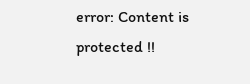error: Content is protected !!